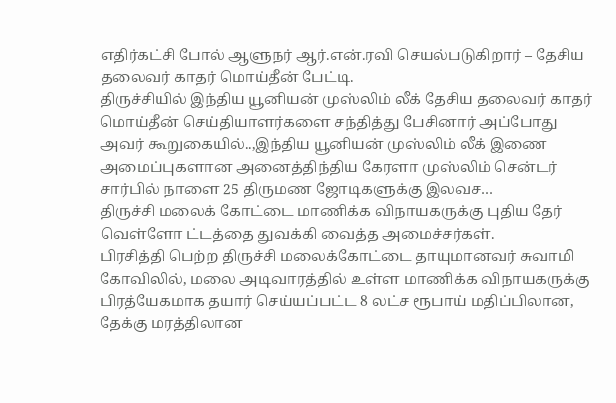எதிர்கட்சி போல் ஆளுநர் ஆர்.என்.ரவி செயல்படுகிறார் – தேசிய தலைவர் காதர் மொய்தீன் பேட்டி.
திருச்சியில் இந்திய யூனியன் முஸ்லிம் லீக் தேசிய தலைவர் காதர் மொய்தீன் செய்தியாளர்களை சந்தித்து பேசினார் அப்போது அவர் கூறுகையில்..,இந்திய யூனியன் முஸ்லிம் லீக் இணை அமைப்புகளான அனைத்திந்திய கேரளா முஸ்லிம் சென்டர் சார்பில் நாளை 25 திருமண ஜோடிகளுக்கு இலவச…
திருச்சி மலைக் கோட்டை மாணிக்க விநாயகருக்கு புதிய தேர் வெள்ளோ ட்டத்தை துவக்கி வைத்த அமைச்சர்கள்.
பிரசித்தி பெற்ற திருச்சி மலைக்கோட்டை தாயுமானவர் சுவாமி கோவிலில், மலை அடிவாரத்தில் உள்ள மாணிக்க விநாயகருக்கு பிரத்யேகமாக தயார் செய்யப்பட்ட 8 லட்ச ரூபாய் மதிப்பிலான, தேக்கு மரத்திலான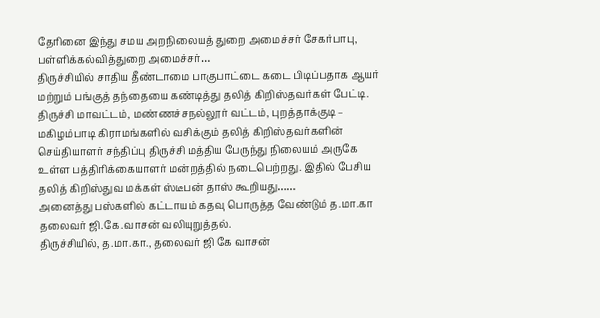தேரினை இந்து சமய அறநிலையத் துறை அமைச்சர் சேகர்பாபு, பள்ளிக்கல்வித்துறை அமைச்சர்…
திருச்சியில் சாதிய தீண்டாமை பாகுபாட்டை கடை பிடிப்பதாக ஆயர் மற்றும் பங்குத் தந்தையை கண்டித்து தலித் கிறிஸ்தவர்கள் பேட்டி.
திருச்சி மாவட்டம், மண்ணச்சநல்லூர் வட்டம், புறத்தாக்குடி – மகிழம்பாடி கிராமங்களில் வசிக்கும் தலித் கிறிஸ்தவர்களின் செய்தியாளர் சந்திப்பு திருச்சி மத்திய பேருந்து நிலையம் அருகே உள்ள பத்திரிக்கையாளர் மன்றத்தில் நடைபெற்றது. இதில் பேசிய தலித் கிறிஸ்துவ மக்கள் ஸ்டீபன் தாஸ் கூறியது……
அனைத்து பஸ்களில் கட்டாயம் கதவு பொருத்த வேண்டும் த.மா.கா தலைவர் ஜி.கே.வாசன் வலியுறுத்தல்.
திருச்சியில், த.மா.கா., தலைவர் ஜி கே வாசன்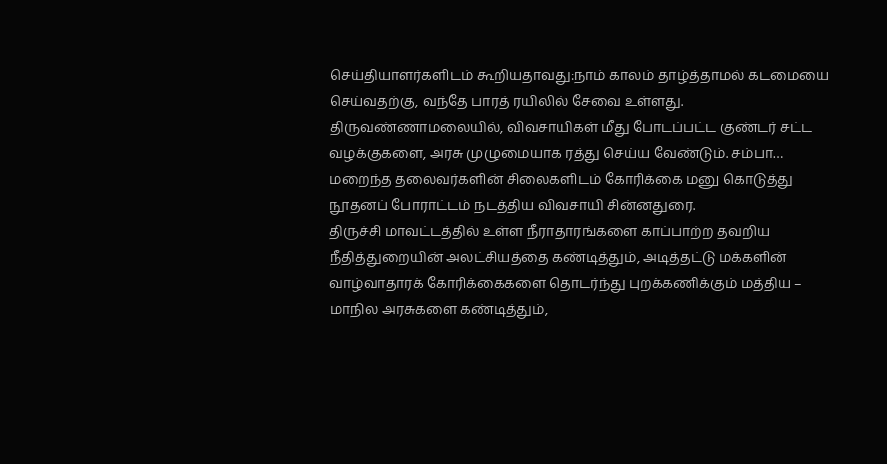செய்தியாளர்களிடம் கூறியதாவது:நாம் காலம் தாழ்த்தாமல் கடமையை செய்வதற்கு, வந்தே பாரத் ரயிலில் சேவை உள்ளது. திருவண்ணாமலையில், விவசாயிகள் மீது போடப்பட்ட குண்டர் சட்ட வழக்குகளை, அரசு முழுமையாக ரத்து செய்ய வேண்டும். சம்பா…
மறைந்த தலைவர்களின் சிலைகளிடம் கோரிக்கை மனு கொடுத்து நூதனப் போராட்டம் நடத்திய விவசாயி சின்னதுரை.
திருச்சி மாவட்டத்தில் உள்ள நீராதாரங்களை காப்பாற்ற தவறிய நீதித்துறையின் அலட்சியத்தை கண்டித்தும், அடித்தட்டு மக்களின் வாழ்வாதாரக் கோரிக்கைகளை தொடர்ந்து புறக்கணிக்கும் மத்திய – மாநில அரசுகளை கண்டித்தும்,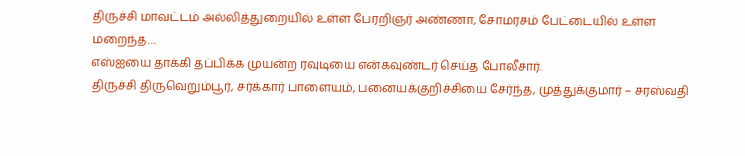திருச்சி மாவட்டம் அல்லித்துறையில் உள்ள பேரறிஞர் அண்ணா, சோமரசம் பேட்டையில் உள்ள மறைந்த…
எஸ்ஐயை தாக்கி தப்பிக்க முயன்ற ரவுடியை என்கவுண்டர் செய்த போலீசார்.
திருச்சி திருவெறும்பூர், சர்க்கார் பாளையம், பனையக்குறிச்சியை சேர்ந்த, முத்துக்குமார் – சரஸ்வதி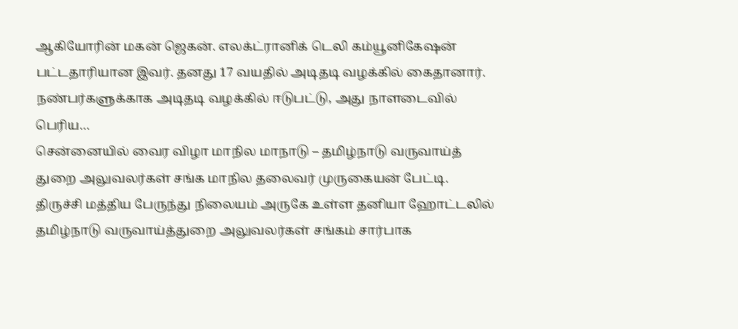ஆகியோரின் மகன் ஜெகன். எலக்ட்ரானிக் டெலி கம்யூனிகேஷன் பட்டதாரியான இவர். தனது 17 வயதில் அடிதடி வழக்கில் கைதானார். நண்பர்களுக்காக அடிதடி வழக்கில் ஈடுபட்டு, அது நாளடைவில் பெரிய…
சென்னையில் வைர விழா மாநில மாநாடு – தமிழ்நாடு வருவாய்த் துறை அலுவலர்கள் சங்க மாநில தலைவர் முருகையன் பேட்டி.
திருச்சி மத்திய பேருந்து நிலையம் அருகே உள்ள தனியா ஹோட்டலில் தமிழ்நாடு வருவாய்த்துறை அலுவலர்கள் சங்கம் சார்பாக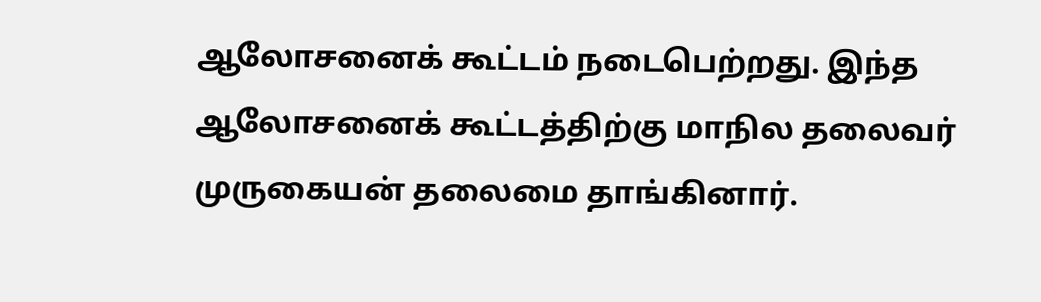ஆலோசனைக் கூட்டம் நடைபெற்றது. இந்த ஆலோசனைக் கூட்டத்திற்கு மாநில தலைவர் முருகையன் தலைமை தாங்கினார்.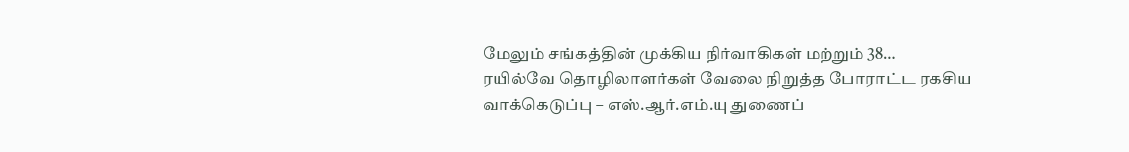மேலும் சங்கத்தின் முக்கிய நிர்வாகிகள் மற்றும் 38…
ரயில்வே தொழிலாளர்கள் வேலை நிறுத்த போராட்ட ரகசிய வாக்கெடுப்பு – எஸ்.ஆர்.எம்.யு துணைப்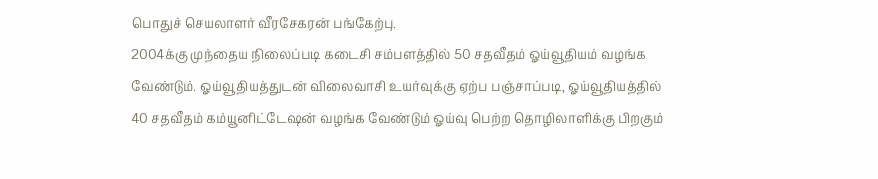பொதுச் செயலாளர் வீரசேகரன் பங்கேற்பு.
2004க்கு முந்தைய நிலைப்படி கடைசி சம்பளத்தில் 50 சதவீதம் ஓய்வூதியம் வழங்க வேண்டும். ஓய்வூதியத்துடன் விலைவாசி உயர்வுக்கு ஏற்ப பஞ்சாப்படி, ஓய்வூதியத்தில் 40 சதவீதம் கம்யூனிட்டேஷன் வழங்க வேண்டும் ஓய்வு பெற்ற தொழிலாளிக்கு பிறகும்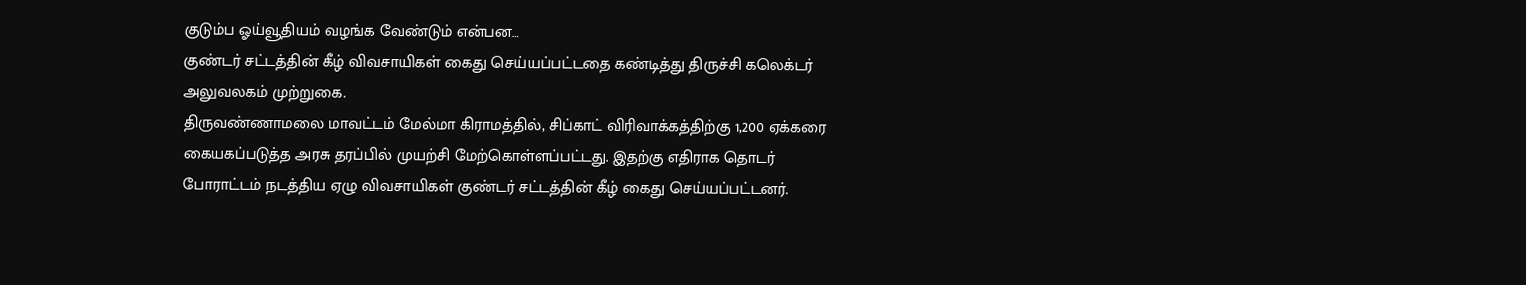குடும்ப ஓய்வூதியம் வழங்க வேண்டும் என்பன…
குண்டர் சட்டத்தின் கீழ் விவசாயிகள் கைது செய்யப்பட்டதை கண்டித்து திருச்சி கலெக்டர் அலுவலகம் முற்றுகை.
திருவண்ணாமலை மாவட்டம் மேல்மா கிராமத்தில், சிப்காட் விரிவாக்கத்திற்கு 1,200 ஏக்கரை கையகப்படுத்த அரசு தரப்பில் முயற்சி மேற்கொள்ளப்பட்டது. இதற்கு எதிராக தொடர் போராட்டம் நடத்திய ஏழு விவசாயிகள் குண்டர் சட்டத்தின் கீழ் கைது செய்யப்பட்டனர்.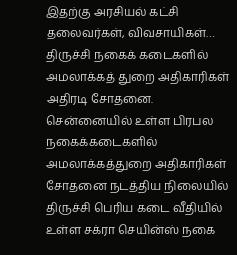இதற்கு அரசியல் கட்சி தலைவர்கள், விவசாயிகள்…
திருச்சி நகைக் கடைகளில் அமலாக்கத் துறை அதிகாரிகள் அதிரடி சோதனை.
சென்னையில் உள்ள பிரபல நகைக்கடைகளில் அமலாக்கத்துறை அதிகாரிகள் சோதனை நடத்திய நிலையில் திருச்சி பெரிய கடை வீதியில் உள்ள சக்ரா செயின்ஸ் நகை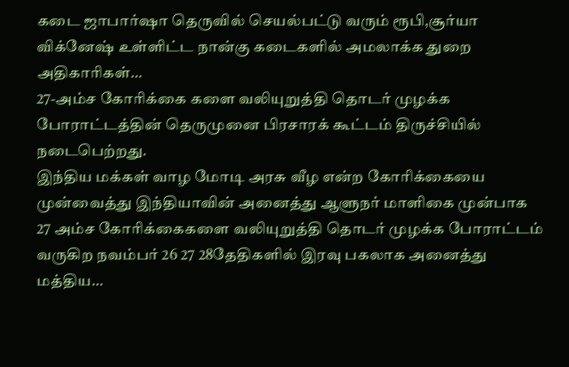கடை ஜாபார்ஷா தெருவில் செயல்பட்டு வரும் ரூபி,சூர்யா விக்னேஷ் உள்ளிட்ட நான்கு கடைகளில் அமலாக்க துறை அதிகாரிகள்…
27-அம்ச கோரிக்கை களை வலியுறுத்தி தொடர் முழக்க போராட்டத்தின் தெருமுனை பிரசாரக் கூட்டம் திருச்சியில் நடைபெற்றது.
இந்திய மக்கள் வாழ மோடி அரசு வீழ என்ற கோரிக்கையை முன்வைத்து இந்தியாவின் அனைத்து ஆளுநர் மாளிகை முன்பாக 27 அம்ச கோரிக்கைகளை வலியுறுத்தி தொடர் முழக்க போராட்டம் வருகிற நவம்பர் 26 27 28தேதிகளில் இரவு பகலாக அனைத்து மத்திய…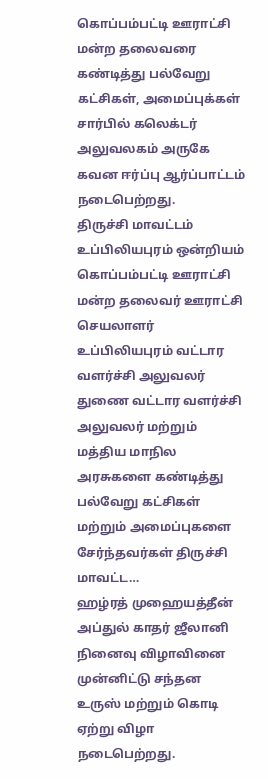கொப்பம்பட்டி ஊராட்சி மன்ற தலைவரை கண்டித்து பல்வேறு கட்சிகள், அமைப்புக்கள் சார்பில் கலெக்டர் அலுவலகம் அருகே கவன ஈர்ப்பு ஆர்ப்பாட்டம் நடைபெற்றது.
திருச்சி மாவட்டம் உப்பிலியபுரம் ஒன்றியம் கொப்பம்பட்டி ஊராட்சி மன்ற தலைவர் ஊராட்சி செயலாளர் உப்பிலியபுரம் வட்டார வளர்ச்சி அலுவலர் துணை வட்டார வளர்ச்சி அலுவலர் மற்றும் மத்திய மாநில அரசுகளை கண்டித்து பல்வேறு கட்சிகள் மற்றும் அமைப்புகளை சேர்ந்தவர்கள் திருச்சி மாவட்ட…
ஹழ்ரத் முஹையத்தீன் அப்துல் காதர் ஜீலானி நினைவு விழாவினை முன்னிட்டு சந்தன உருஸ் மற்றும் கொடி ஏற்று விழா நடைபெற்றது.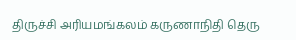திருச்சி அரியமங்கலம் கருணாநிதி தெரு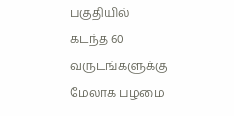பகுதியில் கடந்த 60 வருடங்களுக்கு மேலாக பழமை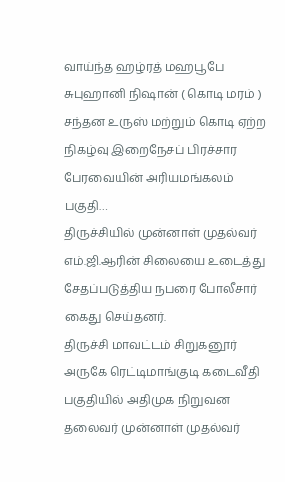வாய்ந்த ஹழ்ரத் மஹபூபே சுபுஹானி நிஷான் ( கொடி மரம் ) சந்தன உருஸ் மற்றும் கொடி ஏற்ற நிகழ்வு இறைநேசப் பிரச்சார பேரவையின் அரியமங்கலம் பகுதி…
திருச்சியில் முன்னாள் முதல்வர் எம்.ஜி.ஆரின் சிலையை உடைத்து சேதப்படுத்திய நபரை போலீசார் கைது செய்தனர்.
திருச்சி மாவட்டம் சிறுகனூர் அருகே ரெட்டிமாங்குடி கடைவீதி பகுதியில் அதிமுக நிறுவன தலைவர் முன்னாள் முதல்வர்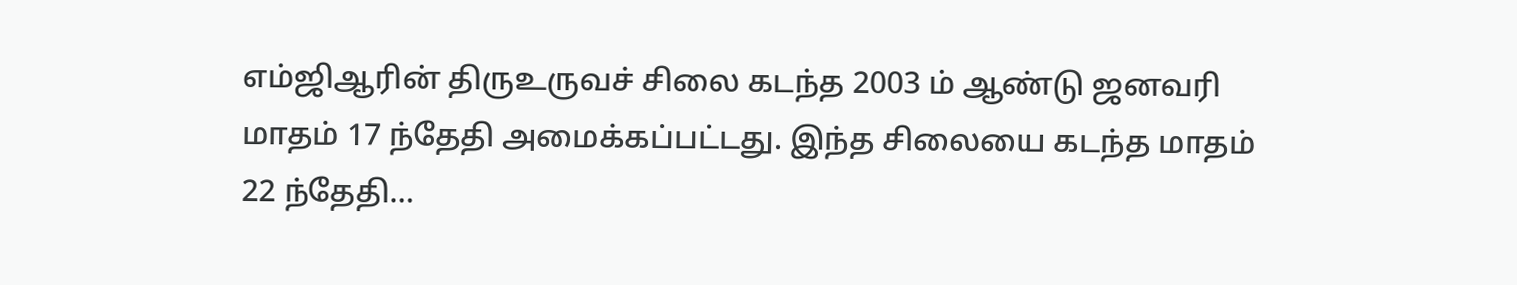எம்ஜிஆரின் திருஉருவச் சிலை கடந்த 2003 ம் ஆண்டு ஜனவரி மாதம் 17 ந்தேதி அமைக்கப்பட்டது. இந்த சிலையை கடந்த மாதம் 22 ந்தேதி…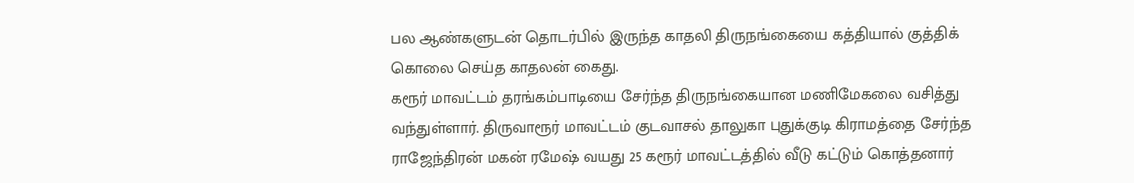பல ஆண்களுடன் தொடர்பில் இருந்த காதலி திருநங்கையை கத்தியால் குத்திக் கொலை செய்த காதலன் கைது.
கரூர் மாவட்டம் தரங்கம்பாடியை சேர்ந்த திருநங்கையான மணிமேகலை வசித்து வந்துள்ளார். திருவாரூர் மாவட்டம் குடவாசல் தாலுகா புதுக்குடி கிராமத்தை சேர்ந்த ராஜேந்திரன் மகன் ரமேஷ் வயது 25 கரூர் மாவட்டத்தில் வீடு கட்டும் கொத்தனார்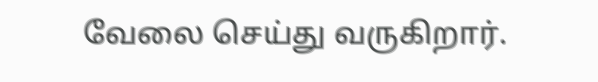வேலை செய்து வருகிறார்.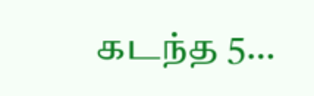கடந்த 5…